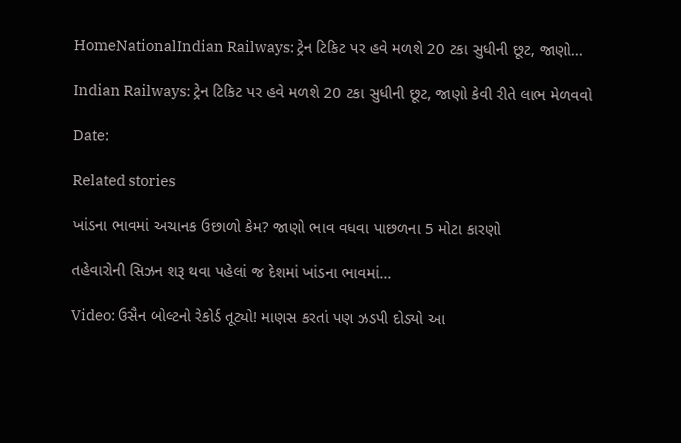HomeNationalIndian Railways: ટ્રેન ટિકિટ પર હવે મળશે 20 ટકા સુધીની છૂટ, જાણો...

Indian Railways: ટ્રેન ટિકિટ પર હવે મળશે 20 ટકા સુધીની છૂટ, જાણો કેવી રીતે લાભ મેળવવો

Date:

Related stories

ખાંડના ભાવમાં અચાનક ઉછાળો કેમ? જાણો ભાવ વધવા પાછળના 5 મોટા કારણો

તહેવારોની સિઝન શરૂ થવા પહેલાં જ દેશમાં ખાંડના ભાવમાં...

Video: ઉસૈન બોલ્ટનો રેકોર્ડ તૂટ્યો! માણસ કરતાં પણ ઝડપી દોડ્યો આ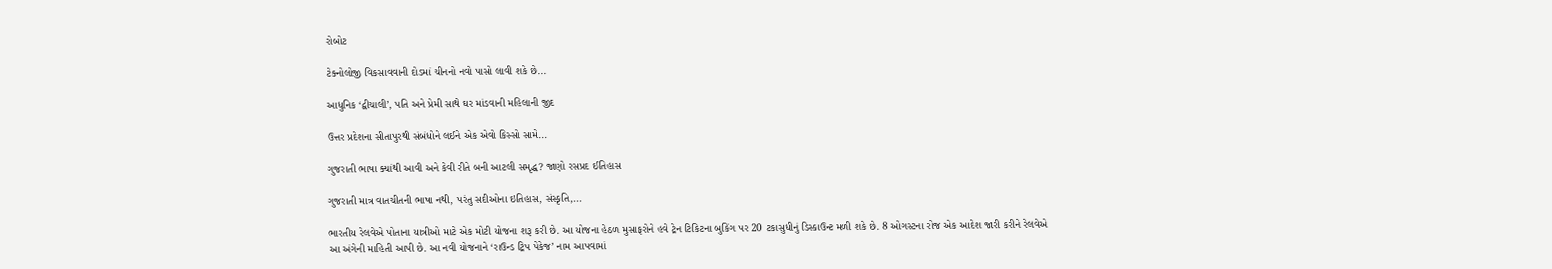રોબોટ

ટેક્નોલોજી વિકસાવવાની દોડમાં ચીનનો નવો પાસો લાવી શકે છે...

આધુનિક ‘દ્વીચાલી’, પતિ અને પ્રેમી સાથે ઘર માંડવાની મહિલાની જીદ

ઉત્તર પ્રદેશના સીતાપુરથી સંબંધોને લઈને એક એવો કિસ્સો સામે...

ગુજરાતી ભાષા ક્યાંથી આવી અને કેવી રીતે બની આટલી સમૃદ્ધ? જાણો રસપ્રદ ઈતિહાસ

ગુજરાતી માત્ર વાતચીતની ભાષા નથી, પરંતુ સદીઓના ઇતિહાસ, સંસ્કૃતિ,...

ભારતીય રેલવેએ પોતાના યાત્રીઓ માટે એક મોટી યોજના શરૂ કરી છે. આ યોજના હેઠળ મુસાફરોને હવે ટ્રેન ટિકિટના બુકિંગ પર 20 ટકાસુધીનું ડિસ્કાઉન્ટ મળી શકે છે. 8 ઓગસ્ટના રોજ એક આદેશ જારી કરીને રેલવેએ આ અંગેની માહિતી આપી છે. આ નવી યોજનાને ‘રાઉન્ડ ટ્રિપ પેકેજ’ નામ આપવામાં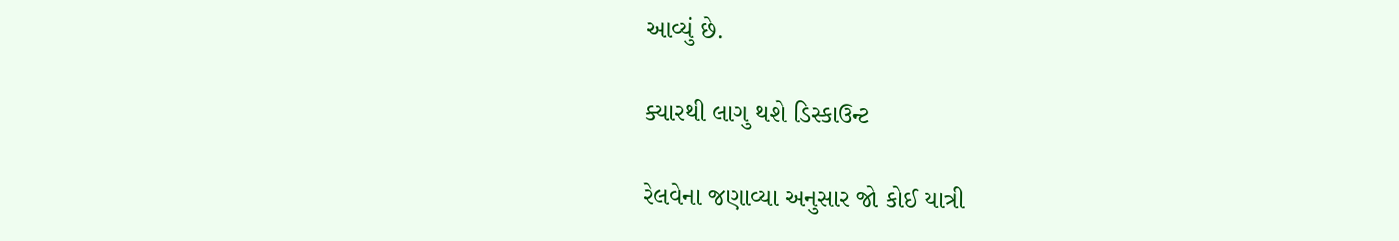આવ્યું છે.

ક્યારથી લાગુ થશે ડિસ્કાઉન્ટ

રેલવેના જણાવ્યા અનુસાર જો કોઈ યાત્રી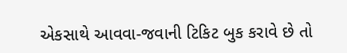એકસાથે આવવા-જવાની ટિકિટ બુક કરાવે છે તો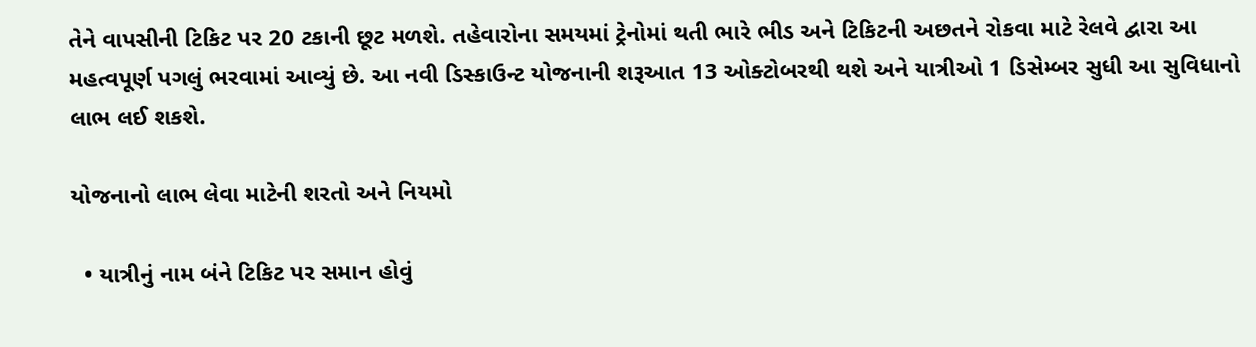તેને વાપસીની ટિકિટ પર 20 ટકાની છૂટ મળશે. તહેવારોના સમયમાં ટ્રેનોમાં થતી ભારે ભીડ અને ટિકિટની અછતને રોકવા માટે રેલવે દ્વારા આ મહત્વપૂર્ણ પગલું ભરવામાં આવ્યું છે. આ નવી ડિસ્કાઉન્ટ યોજનાની શરૂઆત 13 ઓક્ટોબરથી થશે અને યાત્રીઓ 1 ડિસેમ્બર સુધી આ સુવિધાનો લાભ લઈ શકશે.

યોજનાનો લાભ લેવા માટેની શરતો અને નિયમો

  • યાત્રીનું નામ બંને ટિકિટ પર સમાન હોવું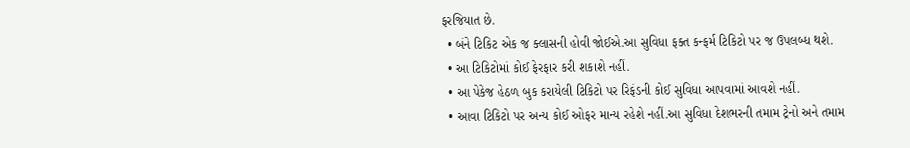ફરજિયાત છે.
  • બંને ટિકિટ એક જ ક્લાસની હોવી જોઈએ.આ સુવિધા ફક્ત કન્ફર્મ ટિકિટો પર જ ઉપલબ્ધ થશે.
  • આ ટિકિટોમાં કોઈ ફેરફાર કરી શકાશે નહીં.
  • આ પેકેજ હેઠળ બુક કરાયેલી ટિકિટો પર રિફંડની કોઈ સુવિધા આપવામાં આવશે નહીં.
  • આવા ટિકિટો પર અન્ય કોઈ ઓફર માન્ય રહેશે નહીં.આ સુવિધા દેશભરની તમામ ટ્રેનો અને તમામ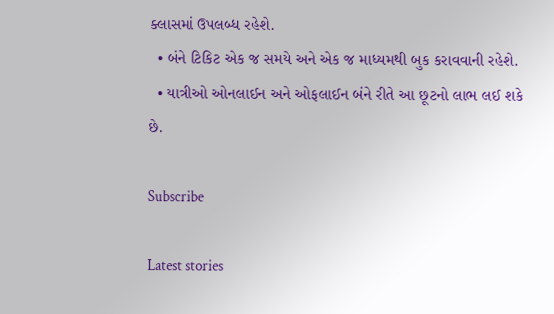ક્લાસમાં ઉપલબ્ધ રહેશે.
  • બંને ટિકિટ એક જ સમયે અને એક જ માધ્યમથી બુક કરાવવાની રહેશે.
  • યાત્રીઓ ઓનલાઈન અને ઓફલાઈન બંને રીતે આ છૂટનો લાભ લઈ શકે છે.

Subscribe

Latest stories